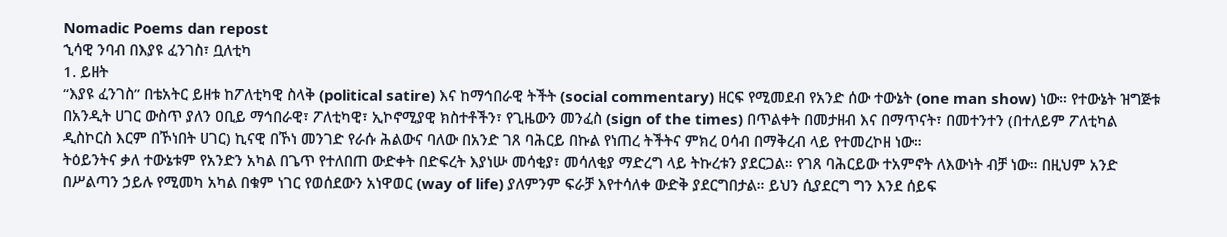Nomadic Poems dan repost
ኂሳዊ ንባብ በእያዩ ፈንገስ፣ ቧለቲካ
1. ይዘት
“እያዩ ፈንገስ” በቴአትር ይዘቱ ከፖለቲካዊ ስላቅ (political satire) እና ከማኅበራዊ ትችት (social commentary) ዘርፍ የሚመደብ የአንድ ሰው ተውኔት (one man show) ነው። የተውኔት ዝግጅቱ በአንዲት ሀገር ውስጥ ያለን ዐቢይ ማኅበራዊ፣ ፖለቲካዊ፣ ኢኮኖሚያዊ ክስተቶችን፣ የጊዜውን መንፈስ (sign of the times) በጥልቀት በመታዘብ እና በማጥናት፣ በመተንተን (በተለይም ፖለቲካል ዲስኮርስ እርም በኾነበት ሀገር) ኪናዊ በኾነ መንገድ የራሱ ሕልውና ባለው በአንድ ገጸ ባሕርይ በኩል የነጠረ ትችትና ምክረ ዐሳብ በማቅረብ ላይ የተመረኮዘ ነው።
ትዕይንትና ቃለ ተውኔቱም የአንድን አካል በጌጥ የተለበጠ ውድቀት በድፍረት እያነሡ መሳቂያ፣ መሳለቂያ ማድረግ ላይ ትኩረቱን ያደርጋል። የገጸ ባሕርይው ተአምኖት ለእውነት ብቻ ነው። በዚህም አንድ በሥልጣን ኃይሉ የሚመካ አካል በቁም ነገር የወሰደውን አነዋወር (way of life) ያለምንም ፍራቻ እየተሳለቀ ውድቅ ያደርግበታል። ይህን ሲያደርግ ግን እንደ ሰይፍ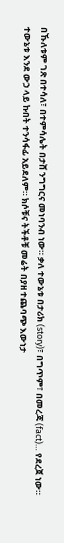በኹለቱም ገጽ በተሳለ፣ በተምሳሌት በታሸ ንግግርና መነባንብ ነው። ቃለ ተውኔቱ በታሪክ (story)፣ በግጥም፣ በመረጃ (fact)… የደረጀ ነው። ተውኔቱ እንደ ውኃ ላይ ኩበት ተንሳፋፊ አይደለም። ክሶቹና ትችቶቹ መሬት በያዘ ተጨባጭ እውነታ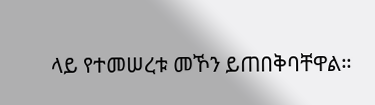ላይ የተመሠረቱ መኾን ይጠበቅባቸዋል።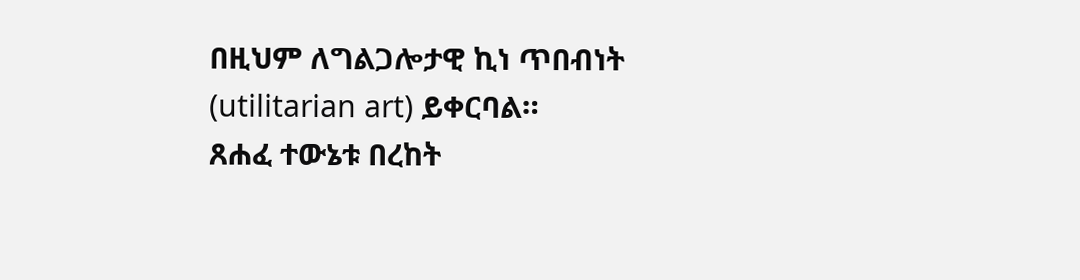በዚህም ለግልጋሎታዊ ኪነ ጥበብነት (utilitarian art) ይቀርባል።
ጸሐፈ ተውኔቱ በረከት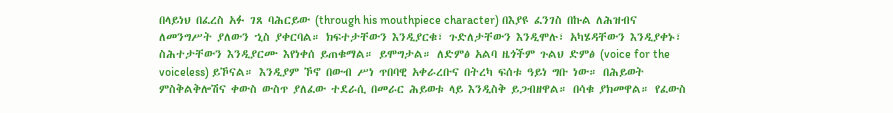በላይነህ በፈረስ አፉ ገጸ ባሕርይው (through his mouthpiece character) በእያዩ ፈንገስ በኩል ለሕዝብና ለመንግሥት ያለውን ኂስ ያቀርባል። ክፍተታቸውን እንዲያርቁ፣ ጉድለታቸውን እንዲሞሉ፣ አካሄዳቸውን እንዲያቀኑ፣ ስሕተታቸውን እንዲያርሙ እየነቀሰ ይጠቁማል። ይሞግታል። ለድምፅ አልባ ዜጎችም ጉልህ ድምፅ (voice for the voiceless) ይኾናል። እንዲያም ኾኖ በውብ ሥነ ጥበባዊ አቀራረቡና በትረካ ፍሰቱ ዓይነ ግቡ ነው። በሕይወት ምስቅልቅሎሽና ቀውስ ውስጥ ያለፈው ተደራሲ በመራር ሕይወቱ ላይ እንዲስቅ ይጋብዘዋል። በሳቁ ያክመዋል። የፈውስ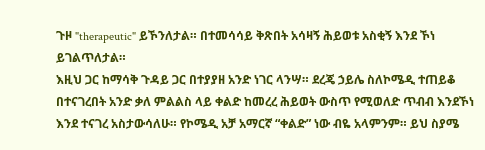ጉዞ "therapeutic" ይኾንለታል። በተመሳሳይ ቅጽበት አሳዛኝ ሕይወቱ አስቂኝ እንደ ኾነ ይገልጥለታል።
እዚህ ጋር ከማሳቅ ጉዳይ ጋር በተያያዘ አንድ ነገር ላንሣ። ደረጄ ኃይሌ ስለኮሜዲ ተጠይቆ በተናገረበት አንድ ቃለ ምልልስ ላይ ቀልድ ከመረረ ሕይወት ውስጥ የሚወለድ ጥብብ እንደኾነ እንደ ተናገረ አስታውሳለሁ። የኮሜዲ አቻ አማርኛ “ቀልድ” ነው ብዬ አላምንም። ይህ ስያሜ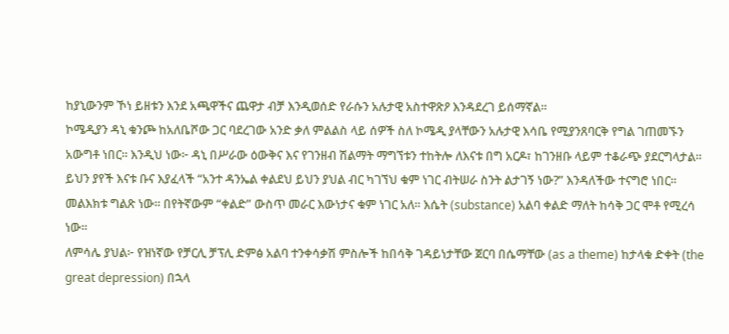ከያኒውንም ኾነ ይዘቱን እንደ አጫዋችና ጨዋታ ብቻ እንዲወሰድ የራሱን አሉታዊ አስተዋጽዖ እንዳደረገ ይሰማኛል።
ኮሜዲያን ዳኒ ቁንጮ ከአለቤሾው ጋር ባደረገው አንድ ቃለ ምልልስ ላይ ሰዎች ስለ ኮሜዲ ያላቸውን አሉታዊ እሳቤ የሚያንጸባርቅ የግል ገጠመኙን አውግቶ ነበር። እንዲህ ነው፦ ዳኒ በሥራው ዕውቅና እና የገንዘብ ሽልማት ማግኘቱን ተከትሎ ለእናቱ በግ አርዶ፣ ከገንዘቡ ላይም ተቆራጭ ያደርግላታል። ይህን ያየች እናቱ ቡና እያፈላች “አንተ ዳንኤል ቀልደህ ይህን ያህል ብር ካገኘህ ቁም ነገር ብትሠራ ስንት ልታገኝ ነው?” እንዳለችው ተናግሮ ነበር። መልእክቱ ግልጽ ነው። በየትኛውም “ቀልድ” ውስጥ መራር እውነታና ቁም ነገር አለ። እሴት (substance) አልባ ቀልድ ማለት ከሳቅ ጋር ሞቶ የሚረሳ ነው።
ለምሳሌ ያህል፦ የዝነኛው የቻርሊ ቻፕሊ ድምፅ አልባ ተንቀሳቃሽ ምስሎች ከበሳቅ ገዳይነታቸው ጀርባ በሴማቸው (as a theme) ከታላቁ ድቀት (the great depression) በኋላ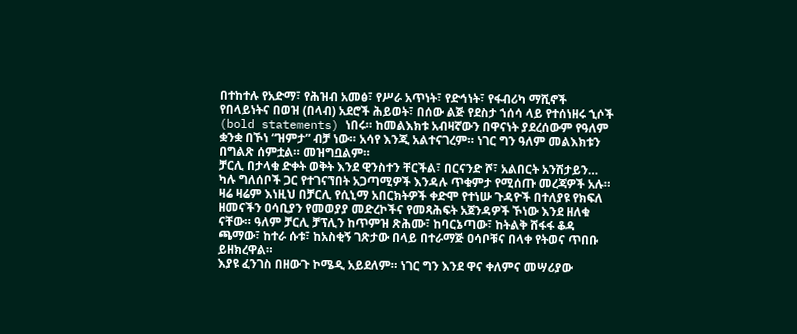በተከተሉ የአድማ፣ የሕዝብ አመፅ፣ የሥራ አጥነት፣ የድኅነት፣ የፋብሪካ ማሺኖች የበላይነትና በወዝ (በላብ) አደሮች ሕይወት፣ በሰው ልጅ የደስታ ኀሰሳ ላይ የተሰነዘሩ ኂሶች (bold statements) ነበሩ። ከመልእክቱ አብዛኛውን በዋናነት ያደረሰውም የዓለም ቋንቋ በኾነ “ዝምታ” ብቻ ነው። አሳየ እንጂ አልተናገረም። ነገር ግን ዓለም መልእክቱን በግልጽ ሰምቷል። መዝግቧልም።
ቻርሊ በታላቁ ድቀት ወቅት እንደ ዊንስተን ቸርችል፣ በርናንድ ሾ፣ አልበርት አንሽታይን… ካሉ ግለሰቦች ጋር የተገናኘበት አጋጣሚዎች እንዳሉ ጥቁምታ የሚሰጡ መረጃዎች አሉ። ዛሬ ዛሬም እነዚህ በቻርሊ የሲኒማ አበርክትዎች ቀድሞ የተነሡ ጉዳዮች በተለያዩ የክፍለ ዘመናችን ዐሳቢያን የመወያያ መድረኮችና የመጻሕፍት አጀንዳዎች ኾነው እንደ ዘለቁ ናቸው። ዓለም ቻርሊ ቻፕሊን ከጥምዝ ጽሕሙ፣ ከባርኔጣው፣ ከትልቅ ሸፋፋ ቆዳ ጫማው፣ ከተራ ሱቱ፣ ከአስቂኝ ገጽታው በላይ በተራማጅ ዐሳቦቹና በላቀ የትወና ጥበቡ ይዘክረዋል።
እያዩ ፈንገስ በዘውጉ ኮሜዲ አይደለም። ነገር ግን እንደ ዋና ቀለምና መሣሪያው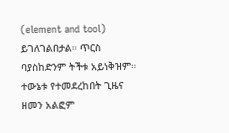(element and tool) ይገለገልበታል። ጥርስ ባያስከድንም ትችቱ አይነቅዝም። ተውኔቱ የተመደረከበት ጊዜና ዘመን አልፎም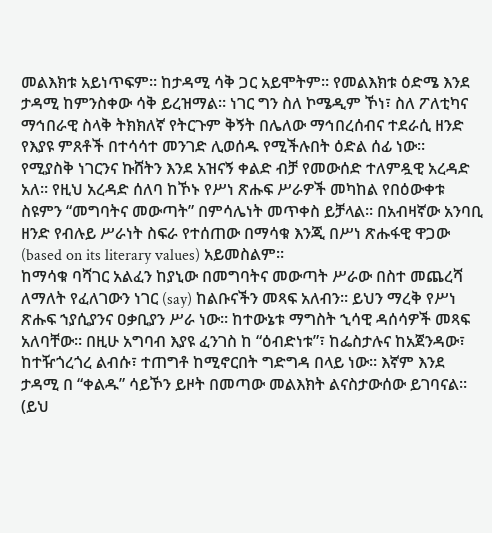መልእክቱ አይነጥፍም። ከታዳሚ ሳቅ ጋር አይሞትም። የመልእክቱ ዕድሜ እንደ ታዳሚ ከምንስቀው ሳቅ ይረዝማል። ነገር ግን ስለ ኮሜዲም ኾነ፣ ስለ ፖለቲካና ማኅበራዊ ስላቅ ትክክለኛ የትርጉም ቅኝት በሌለው ማኅበረሰብና ተደራሲ ዘንድ የእያዩ ምጸቶች በተሳሳተ መንገድ ሊወሰዱ የሚችሉበት ዕድል ሰፊ ነው።
የሚያስቅ ነገርንና ኩሸትን እንደ አዝናኝ ቀልድ ብቻ የመውሰድ ተለምዷዊ አረዳድ አለ። የዚህ አረዳድ ሰለባ ከኾኑ የሥነ ጽሑፍ ሥራዎች መካከል የበዕውቀቱ ስዩምን “መግባትና መውጣት” በምሳሌነት መጥቀስ ይቻላል። በአብዛኛው አንባቢ ዘንድ የብሉይ ሥራነት ስፍራ የተሰጠው በማሳቁ እንጂ በሥነ ጽሑፋዊ ዋጋው (based on its literary values) አይመስልም።
ከማሳቁ ባሻገር አልፈን ከያኒው በመግባትና መውጣት ሥራው በስተ መጨረሻ ለማለት የፈለገውን ነገር (say) ከልቡናችን መጻፍ አለብን። ይህን ማረቅ የሥነ ጽሑፍ ኀያሲያንና ዐቃቢያን ሥራ ነው። ከተውኔቱ ማግስት ኂሳዊ ዳሰሳዎች መጻፍ አለባቸው። በዚሁ አግባብ እያዩ ፈንገስ ከ “ዕብድነቱ”፣ ከፌስታሉና ከአጀንዳው፣ ከተዥጎረጎረ ልብሱ፣ ተጠግቶ ከሚኖርበት ግድግዳ በላይ ነው። እኛም እንደ ታዳሚ በ “ቀልዱ” ሳይኾን ይዞት በመጣው መልእክት ልናስታውሰው ይገባናል።
(ይህ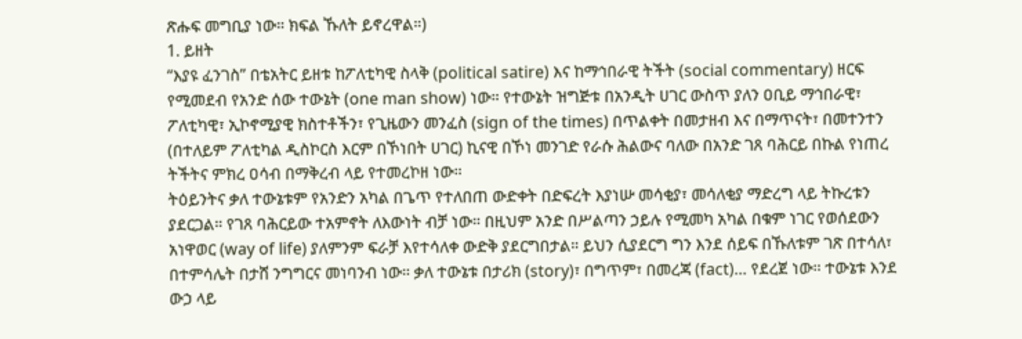ጽሑፍ መግቢያ ነው። ክፍል ኹለት ይኖረዋል።)
1. ይዘት
“እያዩ ፈንገስ” በቴአትር ይዘቱ ከፖለቲካዊ ስላቅ (political satire) እና ከማኅበራዊ ትችት (social commentary) ዘርፍ የሚመደብ የአንድ ሰው ተውኔት (one man show) ነው። የተውኔት ዝግጅቱ በአንዲት ሀገር ውስጥ ያለን ዐቢይ ማኅበራዊ፣ ፖለቲካዊ፣ ኢኮኖሚያዊ ክስተቶችን፣ የጊዜውን መንፈስ (sign of the times) በጥልቀት በመታዘብ እና በማጥናት፣ በመተንተን (በተለይም ፖለቲካል ዲስኮርስ እርም በኾነበት ሀገር) ኪናዊ በኾነ መንገድ የራሱ ሕልውና ባለው በአንድ ገጸ ባሕርይ በኩል የነጠረ ትችትና ምክረ ዐሳብ በማቅረብ ላይ የተመረኮዘ ነው።
ትዕይንትና ቃለ ተውኔቱም የአንድን አካል በጌጥ የተለበጠ ውድቀት በድፍረት እያነሡ መሳቂያ፣ መሳለቂያ ማድረግ ላይ ትኩረቱን ያደርጋል። የገጸ ባሕርይው ተአምኖት ለእውነት ብቻ ነው። በዚህም አንድ በሥልጣን ኃይሉ የሚመካ አካል በቁም ነገር የወሰደውን አነዋወር (way of life) ያለምንም ፍራቻ እየተሳለቀ ውድቅ ያደርግበታል። ይህን ሲያደርግ ግን እንደ ሰይፍ በኹለቱም ገጽ በተሳለ፣ በተምሳሌት በታሸ ንግግርና መነባንብ ነው። ቃለ ተውኔቱ በታሪክ (story)፣ በግጥም፣ በመረጃ (fact)… የደረጀ ነው። ተውኔቱ እንደ ውኃ ላይ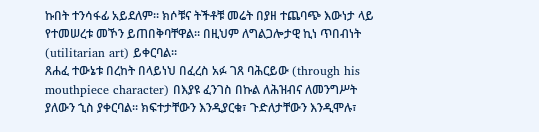ኩበት ተንሳፋፊ አይደለም። ክሶቹና ትችቶቹ መሬት በያዘ ተጨባጭ እውነታ ላይ የተመሠረቱ መኾን ይጠበቅባቸዋል። በዚህም ለግልጋሎታዊ ኪነ ጥበብነት (utilitarian art) ይቀርባል።
ጸሐፈ ተውኔቱ በረከት በላይነህ በፈረስ አፉ ገጸ ባሕርይው (through his mouthpiece character) በእያዩ ፈንገስ በኩል ለሕዝብና ለመንግሥት ያለውን ኂስ ያቀርባል። ክፍተታቸውን እንዲያርቁ፣ ጉድለታቸውን እንዲሞሉ፣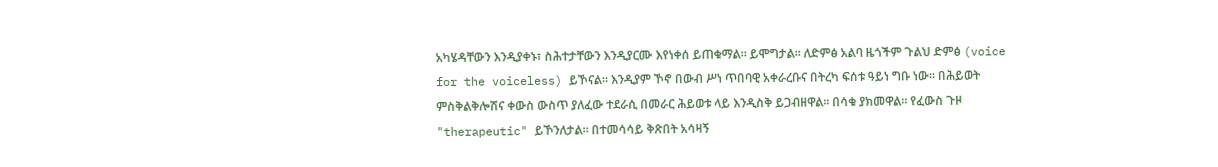አካሄዳቸውን እንዲያቀኑ፣ ስሕተታቸውን እንዲያርሙ እየነቀሰ ይጠቁማል። ይሞግታል። ለድምፅ አልባ ዜጎችም ጉልህ ድምፅ (voice for the voiceless) ይኾናል። እንዲያም ኾኖ በውብ ሥነ ጥበባዊ አቀራረቡና በትረካ ፍሰቱ ዓይነ ግቡ ነው። በሕይወት ምስቅልቅሎሽና ቀውስ ውስጥ ያለፈው ተደራሲ በመራር ሕይወቱ ላይ እንዲስቅ ይጋብዘዋል። በሳቁ ያክመዋል። የፈውስ ጉዞ "therapeutic" ይኾንለታል። በተመሳሳይ ቅጽበት አሳዛኝ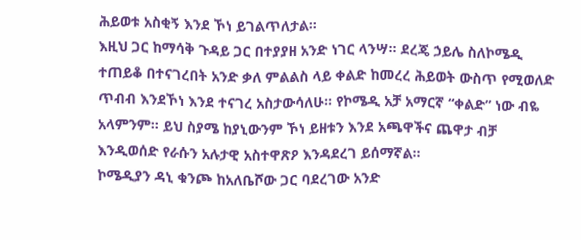ሕይወቱ አስቂኝ እንደ ኾነ ይገልጥለታል።
እዚህ ጋር ከማሳቅ ጉዳይ ጋር በተያያዘ አንድ ነገር ላንሣ። ደረጄ ኃይሌ ስለኮሜዲ ተጠይቆ በተናገረበት አንድ ቃለ ምልልስ ላይ ቀልድ ከመረረ ሕይወት ውስጥ የሚወለድ ጥብብ እንደኾነ እንደ ተናገረ አስታውሳለሁ። የኮሜዲ አቻ አማርኛ “ቀልድ” ነው ብዬ አላምንም። ይህ ስያሜ ከያኒውንም ኾነ ይዘቱን እንደ አጫዋችና ጨዋታ ብቻ እንዲወሰድ የራሱን አሉታዊ አስተዋጽዖ እንዳደረገ ይሰማኛል።
ኮሜዲያን ዳኒ ቁንጮ ከአለቤሾው ጋር ባደረገው አንድ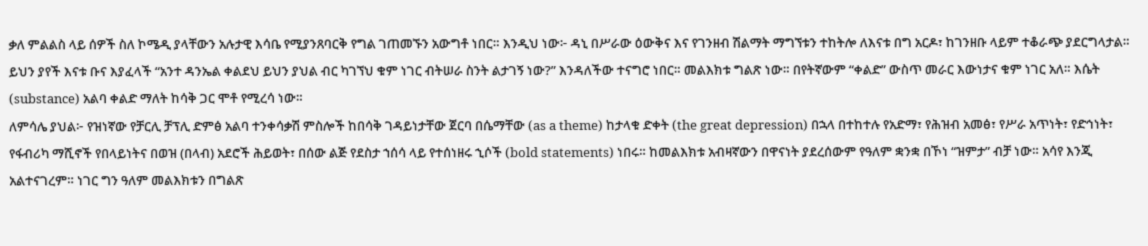ቃለ ምልልስ ላይ ሰዎች ስለ ኮሜዲ ያላቸውን አሉታዊ እሳቤ የሚያንጸባርቅ የግል ገጠመኙን አውግቶ ነበር። እንዲህ ነው፦ ዳኒ በሥራው ዕውቅና እና የገንዘብ ሽልማት ማግኘቱን ተከትሎ ለእናቱ በግ አርዶ፣ ከገንዘቡ ላይም ተቆራጭ ያደርግላታል። ይህን ያየች እናቱ ቡና እያፈላች “አንተ ዳንኤል ቀልደህ ይህን ያህል ብር ካገኘህ ቁም ነገር ብትሠራ ስንት ልታገኝ ነው?” እንዳለችው ተናግሮ ነበር። መልእክቱ ግልጽ ነው። በየትኛውም “ቀልድ” ውስጥ መራር እውነታና ቁም ነገር አለ። እሴት (substance) አልባ ቀልድ ማለት ከሳቅ ጋር ሞቶ የሚረሳ ነው።
ለምሳሌ ያህል፦ የዝነኛው የቻርሊ ቻፕሊ ድምፅ አልባ ተንቀሳቃሽ ምስሎች ከበሳቅ ገዳይነታቸው ጀርባ በሴማቸው (as a theme) ከታላቁ ድቀት (the great depression) በኋላ በተከተሉ የአድማ፣ የሕዝብ አመፅ፣ የሥራ አጥነት፣ የድኅነት፣ የፋብሪካ ማሺኖች የበላይነትና በወዝ (በላብ) አደሮች ሕይወት፣ በሰው ልጅ የደስታ ኀሰሳ ላይ የተሰነዘሩ ኂሶች (bold statements) ነበሩ። ከመልእክቱ አብዛኛውን በዋናነት ያደረሰውም የዓለም ቋንቋ በኾነ “ዝምታ” ብቻ ነው። አሳየ እንጂ አልተናገረም። ነገር ግን ዓለም መልእክቱን በግልጽ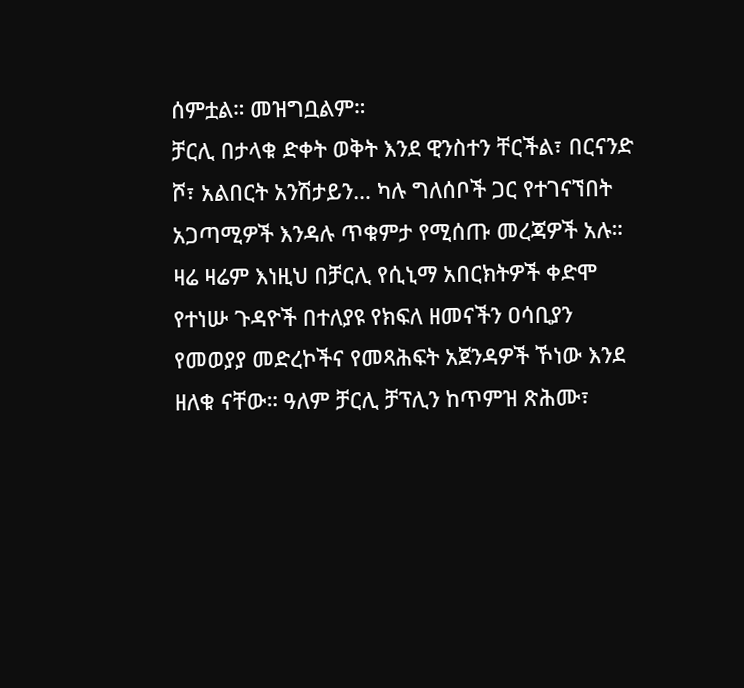ሰምቷል። መዝግቧልም።
ቻርሊ በታላቁ ድቀት ወቅት እንደ ዊንስተን ቸርችል፣ በርናንድ ሾ፣ አልበርት አንሽታይን… ካሉ ግለሰቦች ጋር የተገናኘበት አጋጣሚዎች እንዳሉ ጥቁምታ የሚሰጡ መረጃዎች አሉ። ዛሬ ዛሬም እነዚህ በቻርሊ የሲኒማ አበርክትዎች ቀድሞ የተነሡ ጉዳዮች በተለያዩ የክፍለ ዘመናችን ዐሳቢያን የመወያያ መድረኮችና የመጻሕፍት አጀንዳዎች ኾነው እንደ ዘለቁ ናቸው። ዓለም ቻርሊ ቻፕሊን ከጥምዝ ጽሕሙ፣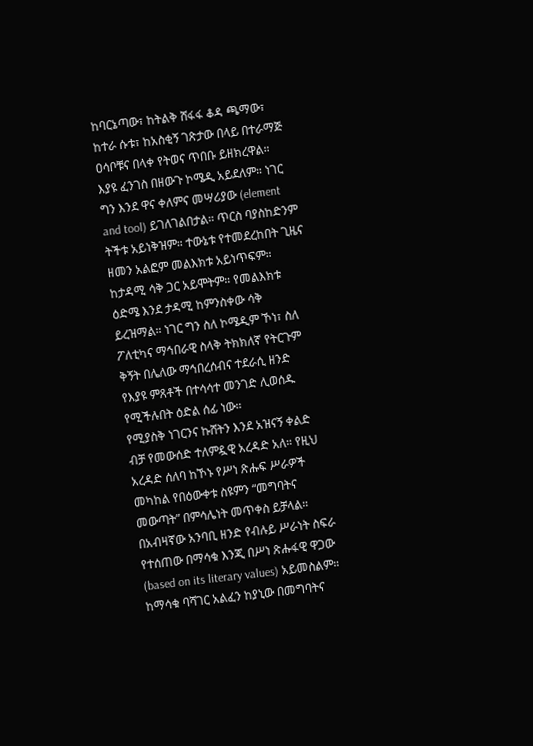ከባርኔጣው፣ ከትልቅ ሸፋፋ ቆዳ ጫማው፣ ከተራ ሱቱ፣ ከአስቂኝ ገጽታው በላይ በተራማጅ ዐሳቦቹና በላቀ የትወና ጥበቡ ይዘክረዋል።
እያዩ ፈንገስ በዘውጉ ኮሜዲ አይደለም። ነገር ግን እንደ ዋና ቀለምና መሣሪያው (element and tool) ይገለገልበታል። ጥርስ ባያስከድንም ትችቱ አይነቅዝም። ተውኔቱ የተመደረከበት ጊዜና ዘመን አልፎም መልእክቱ አይነጥፍም። ከታዳሚ ሳቅ ጋር አይሞትም። የመልእክቱ ዕድሜ እንደ ታዳሚ ከምንስቀው ሳቅ ይረዝማል። ነገር ግን ስለ ኮሜዲም ኾነ፣ ስለ ፖለቲካና ማኅበራዊ ስላቅ ትክክለኛ የትርጉም ቅኝት በሌለው ማኅበረሰብና ተደራሲ ዘንድ የእያዩ ምጸቶች በተሳሳተ መንገድ ሊወሰዱ የሚችሉበት ዕድል ሰፊ ነው።
የሚያስቅ ነገርንና ኩሸትን እንደ አዝናኝ ቀልድ ብቻ የመውሰድ ተለምዷዊ አረዳድ አለ። የዚህ አረዳድ ሰለባ ከኾኑ የሥነ ጽሑፍ ሥራዎች መካከል የበዕውቀቱ ስዩምን “መግባትና መውጣት” በምሳሌነት መጥቀስ ይቻላል። በአብዛኛው አንባቢ ዘንድ የብሉይ ሥራነት ስፍራ የተሰጠው በማሳቁ እንጂ በሥነ ጽሑፋዊ ዋጋው (based on its literary values) አይመስልም።
ከማሳቁ ባሻገር አልፈን ከያኒው በመግባትና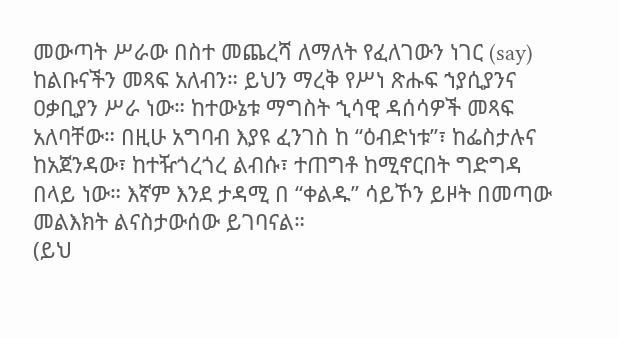መውጣት ሥራው በስተ መጨረሻ ለማለት የፈለገውን ነገር (say) ከልቡናችን መጻፍ አለብን። ይህን ማረቅ የሥነ ጽሑፍ ኀያሲያንና ዐቃቢያን ሥራ ነው። ከተውኔቱ ማግስት ኂሳዊ ዳሰሳዎች መጻፍ አለባቸው። በዚሁ አግባብ እያዩ ፈንገስ ከ “ዕብድነቱ”፣ ከፌስታሉና ከአጀንዳው፣ ከተዥጎረጎረ ልብሱ፣ ተጠግቶ ከሚኖርበት ግድግዳ በላይ ነው። እኛም እንደ ታዳሚ በ “ቀልዱ” ሳይኾን ይዞት በመጣው መልእክት ልናስታውሰው ይገባናል።
(ይህ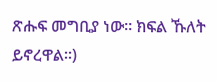ጽሑፍ መግቢያ ነው። ክፍል ኹለት ይኖረዋል።)